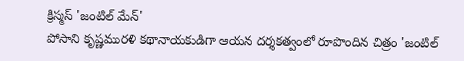క్రిస్మస్ 'జంటిల్ మేన్'
పోసాని కృష్ణమురళి కథానాయకుడిగా ఆయన దర్శకత్వంలో రూపొందిన చిత్రం 'జంటిల్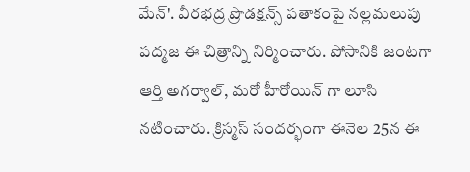మేన్'. వీరభద్ర ప్రొడక్షన్స్ పతాకంపై నల్లమలుపు పద్మజ ఈ చిత్రాన్ని నిర్మించారు. పోసానికి జంటగా ఆర్తి అగర్వాల్, మరో హీరోయిన్ గా లూసి నటించారు. క్రిస్మస్ సందర్భంగా ఈనెల 25న ఈ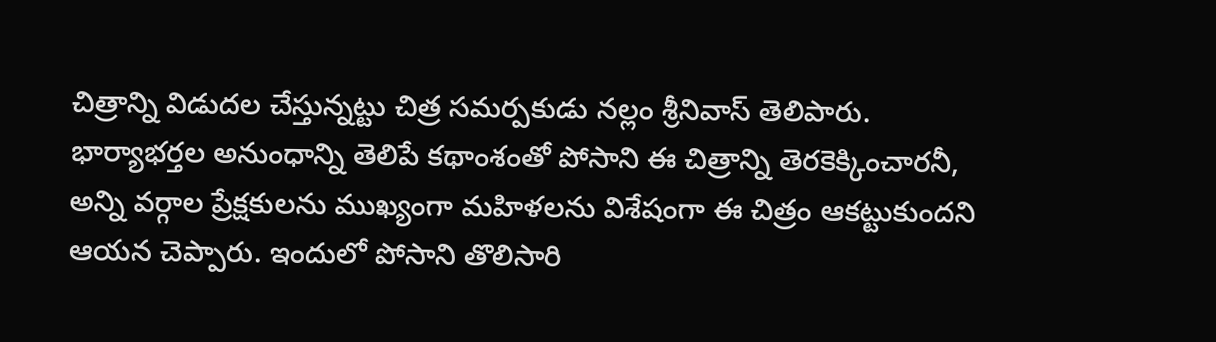చిత్రాన్ని విడుదల చేస్తున్నట్టు చిత్ర సమర్పకుడు నల్లం శ్రీనివాస్ తెలిపారు.
భార్యాభర్తల అనుంధాన్ని తెలిపే కథాంశంతో పోసాని ఈ చిత్రాన్ని తెరకెక్కించారనీ, అన్ని వర్గాల ప్రేక్షకులను ముఖ్యంగా మహిళలను విశేషంగా ఈ చిత్రం ఆకట్టుకుందని ఆయన చెప్పారు. ఇందులో పోసాని తొలిసారి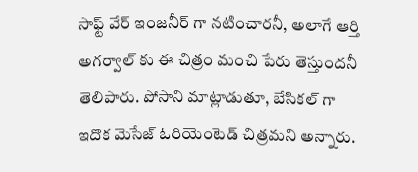సాఫ్ట్ వేర్ ఇంజనీర్ గా నటించారనీ, అలాగే ఆర్తి అగర్వాల్ కు ఈ చిత్రం మంచి పేరు తెస్తుందనీ తెలిపారు. పోసాని మాట్లాడుతూ, బేసికల్ గా ఇదొక మెసేజ్ ఓరియెంటెడ్ చిత్రమని అన్నారు.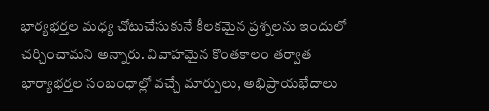భార్యభర్తల మధ్య చోటుచేసుకునే కీలకమైన ప్రశ్నలను ఇందులో చర్చించామని అన్నారు. వివాహమైన కొంతకాలం తర్వాత భార్యాభర్తల సంబంధాల్లో వచ్చే మార్పులు, అభిప్రాయభేదాలు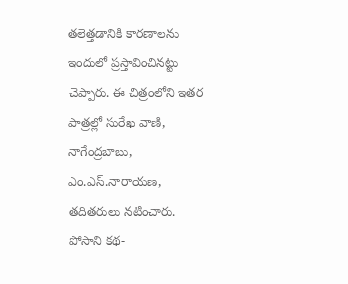తలెత్తడానికి కారణాలను ఇందులో ప్రస్తావించినట్టు చెప్పారు. ఈ చిత్రంలోని ఇతర పాత్రల్లో సురేఖ వాణి, నాగేంద్రబాబు, ఎం.ఎస్.నారాయణ, తదితరులు నటించారు. పోసాని కథ-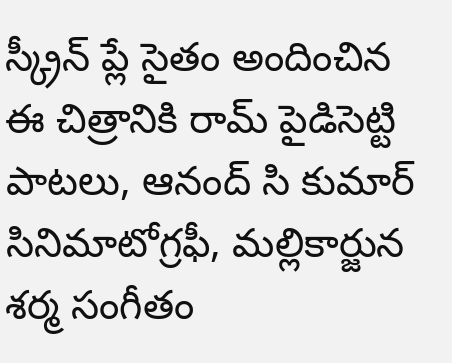స్క్రీన్ ప్లే సైతం అందించిన ఈ చిత్రానికి రామ్ పైడిసెట్టి పాటలు, ఆనంద్ సి కుమార్ సినిమాటోగ్రఫీ, మల్లికార్జున శర్మ సంగీతం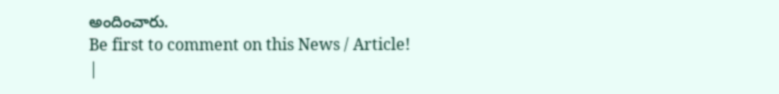అందించారు.
Be first to comment on this News / Article!
|